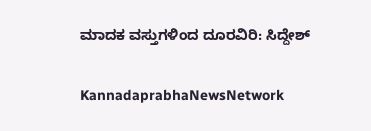ಮಾದಕ ವಸ್ತುಗಳಿಂದ ದೂರವಿರಿ: ಸಿದ್ದೇಶ್‌

KannadaprabhaNewsNetwork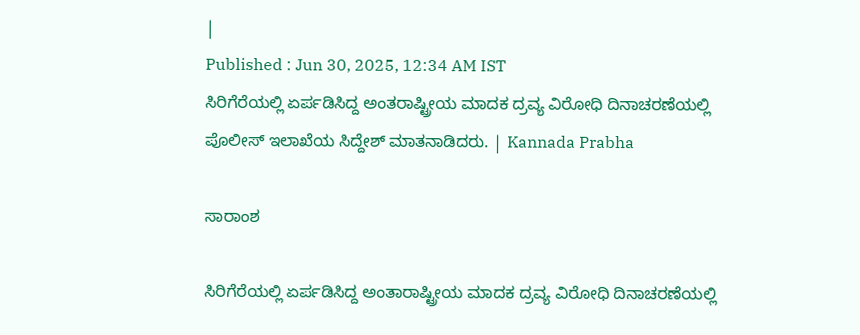|
Published : Jun 30, 2025, 12:34 AM IST
ಸಿರಿಗೆರೆಯಲ್ಲಿ ಏರ್ಪಡಿಸಿದ್ದ ಅಂತರಾಷ್ಟ್ರೀಯ ಮಾದಕ ದ್ರವ್ಯ ವಿರೋಧಿ ದಿನಾಚರಣೆಯಲ್ಲಿ ಪೊಲೀಸ್‌ ಇಲಾಖೆಯ ಸಿದ್ದೇಶ್‌ ಮಾತನಾಡಿದರು. | Kannada Prabha

ಸಾರಾಂಶ

ಸಿರಿಗೆರೆಯಲ್ಲಿ ಏರ್ಪಡಿಸಿದ್ದ ಅಂತಾರಾಷ್ಟ್ರೀಯ ಮಾದಕ ದ್ರವ್ಯ ವಿರೋಧಿ ದಿನಾಚರಣೆಯಲ್ಲಿ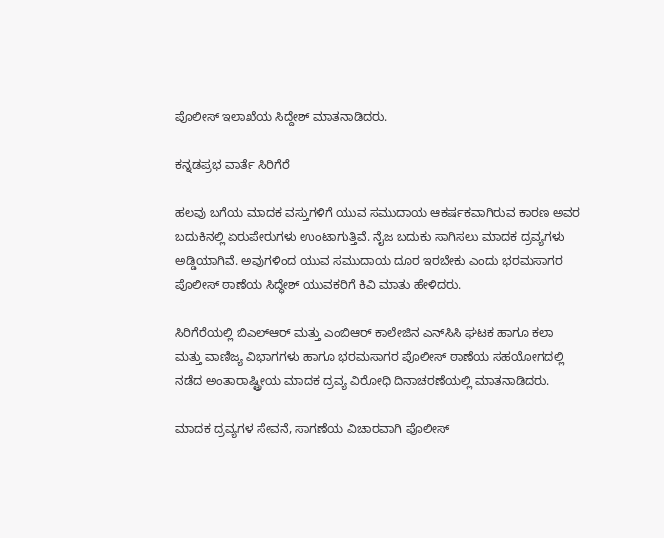ಪೊಲೀಸ್‌ ಇಲಾಖೆಯ ಸಿದ್ದೇಶ್‌ ಮಾತನಾಡಿದರು.

ಕನ್ನಡಪ್ರಭ ವಾರ್ತೆ ಸಿರಿಗೆರೆ

ಹಲವು ಬಗೆಯ ಮಾದಕ ವಸ್ತುಗಳಿಗೆ ಯುವ ಸಮುದಾಯ ಆಕರ್ಷಕವಾಗಿರುವ ಕಾರಣ ಅವರ ಬದುಕಿನಲ್ಲಿ ಏರುಪೇರುಗಳು ಉಂಟಾಗುತ್ತಿವೆ. ನೈಜ ಬದುಕು ಸಾಗಿಸಲು ಮಾದಕ ದ್ರವ್ಯಗಳು ಅಡ್ಡಿಯಾಗಿವೆ. ಅವುಗಳಿಂದ ಯುವ ಸಮುದಾಯ ದೂರ ಇರಬೇಕು ಎಂದು ಭರಮಸಾಗರ ಪೊಲೀಸ್‌ ಠಾಣೆಯ ಸಿದ್ಧೇಶ್‌ ಯುವಕರಿಗೆ ಕಿವಿ ಮಾತು ಹೇಳಿದರು.

ಸಿರಿಗೆರೆಯಲ್ಲಿ ಬಿಎಲ್‌ಆರ್‌ ಮತ್ತು ಎಂಬಿಆರ್‌ ಕಾಲೇಜಿನ ಎನ್‌ಸಿಸಿ ಘಟಕ ಹಾಗೂ ಕಲಾ ಮತ್ತು ವಾಣಿಜ್ಯ ವಿಭಾಗಗಳು ಹಾಗೂ ಭರಮಸಾಗರ ಪೊಲೀಸ್‌ ಠಾಣೆಯ ಸಹಯೋಗದಲ್ಲಿ ನಡೆದ ಅಂತಾರಾಷ್ಟ್ರೀಯ ಮಾದಕ ದ್ರವ್ಯ ವಿರೋಧಿ ದಿನಾಚರಣೆಯಲ್ಲಿ ಮಾತನಾಡಿದರು.

ಮಾದಕ ದ್ರವ್ಯಗಳ ಸೇವನೆ, ಸಾಗಣೆಯ ವಿಚಾರವಾಗಿ ಪೊಲೀಸ್‌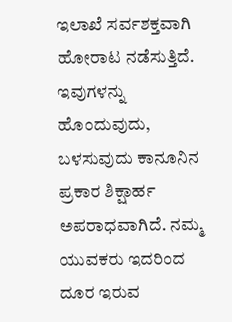ಇಲಾಖೆ ಸರ್ವಶಕ್ತವಾಗಿ ಹೋರಾಟ ನಡೆಸುತ್ತಿದೆ. ಇವುಗಳನ್ನು ಹೊಂದುವುದು, ಬಳಸುವುದು ಕಾನೂನಿನ ಪ್ರಕಾರ ಶಿಕ್ಷಾರ್ಹ ಅಪರಾಧವಾಗಿದೆ. ನಮ್ಮ ಯುವಕರು ಇದರಿಂದ ದೂರ ಇರುವ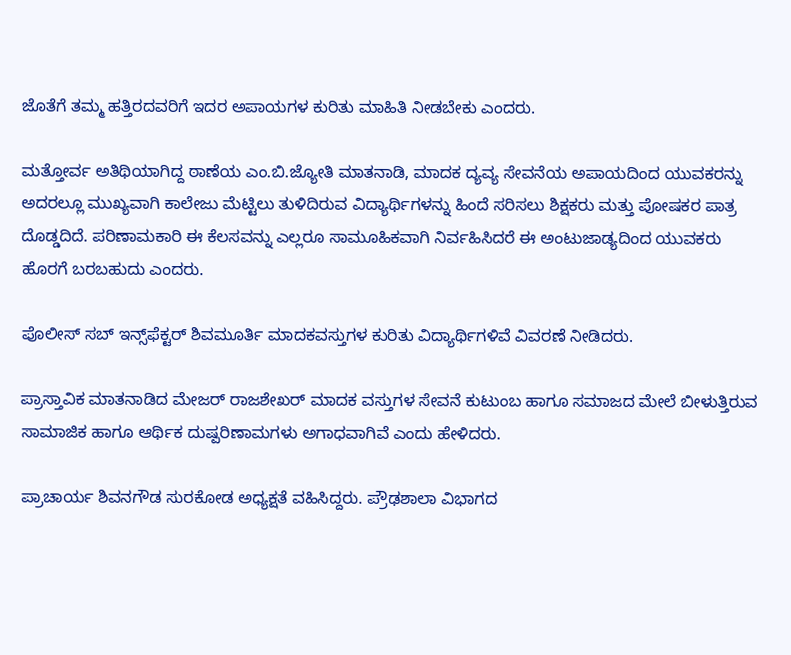ಜೊತೆಗೆ ತಮ್ಮ ಹತ್ತಿರದವರಿಗೆ ಇದರ ಅಪಾಯಗಳ ಕುರಿತು ಮಾಹಿತಿ ನೀಡಬೇಕು ಎಂದರು.

ಮತ್ತೋರ್ವ ಅತಿಥಿಯಾಗಿದ್ದ ಠಾಣೆಯ ಎಂ.ಬಿ.ಜ್ಯೋತಿ ಮಾತನಾಡಿ, ಮಾದಕ ದ್ಯವ್ಯ ಸೇವನೆಯ ಅಪಾಯದಿಂದ ಯುವಕರನ್ನು ಅದರಲ್ಲೂ ಮುಖ್ಯವಾಗಿ ಕಾಲೇಜು ಮೆಟ್ಟಿಲು ತುಳಿದಿರುವ ವಿದ್ಯಾರ್ಥಿಗಳನ್ನು ಹಿಂದೆ ಸರಿಸಲು ಶಿಕ್ಷಕರು ಮತ್ತು ಪೋಷಕರ ಪಾತ್ರ ದೊಡ್ಡದಿದೆ. ಪರಿಣಾಮಕಾರಿ ಈ ಕೆಲಸವನ್ನು ಎಲ್ಲರೂ ಸಾಮೂಹಿಕವಾಗಿ ನಿರ್ವಹಿಸಿದರೆ ಈ ಅಂಟುಜಾಡ್ಯದಿಂದ ಯುವಕರು ಹೊರಗೆ ಬರಬಹುದು ಎಂದರು.

ಪೊಲೀಸ್‌ ಸಬ್‌ ಇನ್ಸ್‌ಫೆಕ್ಟರ್‌ ಶಿವಮೂರ್ತಿ ಮಾದಕವಸ್ತುಗಳ ಕುರಿತು ವಿದ್ಯಾರ್ಥಿಗಳಿವೆ ವಿವರಣೆ ನೀಡಿದರು.

ಪ್ರಾಸ್ತಾವಿಕ ಮಾತನಾಡಿದ ಮೇಜರ್ ರಾಜಶೇಖರ್ ಮಾದಕ ವಸ್ತುಗಳ ಸೇವನೆ ಕುಟುಂಬ ಹಾಗೂ ಸಮಾಜದ ಮೇಲೆ ಬೀಳುತ್ತಿರುವ ಸಾಮಾಜಿಕ ಹಾಗೂ ಆರ್ಥಿಕ ದುಷ್ಪರಿಣಾಮಗಳು ಅಗಾಧವಾಗಿವೆ ಎಂದು ಹೇಳಿದರು.

ಪ್ರಾಚಾರ್ಯ ಶಿವನಗೌಡ ಸುರಕೋಡ ಅಧ್ಯಕ್ಷತೆ ವಹಿಸಿದ್ದರು. ಪ್ರೌಢಶಾಲಾ ವಿಭಾಗದ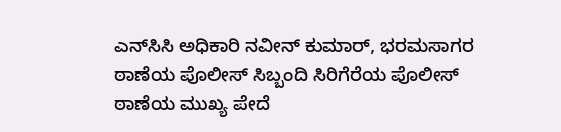ಎನ್‌ಸಿಸಿ ಅಧಿಕಾರಿ ನವೀನ್‌ ಕುಮಾರ್‌, ಭರಮಸಾಗರ ಠಾಣೆಯ ಪೊಲೀಸ್ ಸಿಬ್ಬಂದಿ ಸಿರಿಗೆರೆಯ ಪೊಲೀಸ್ ಠಾಣೆಯ ಮುಖ್ಯ ಪೇದೆ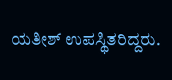ಯತೀಶ್ ಉಪಸ್ಥಿತರಿದ್ದರು.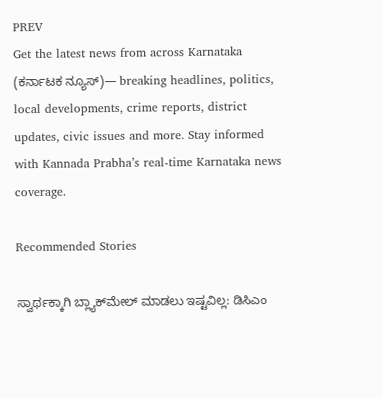PREV
Get the latest news from across Karnataka (ಕರ್ನಾಟಕ ನ್ಯೂಸ್)— breaking headlines, politics, local developments, crime reports, district updates, civic issues and more. Stay informed with Kannada Prabha’s real‑time Karnataka news coverage.

Recommended Stories

ಸ್ವಾರ್ಥಕ್ಕಾಗಿ ಬ್ಲ್ಯಾಕ್‌ಮೇಲ್‌ ಮಾಡಲು ಇಷ್ಟವಿಲ್ಲ: ಡಿಸಿಎಂ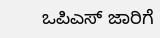ಒಪಿಎಸ್‌ ಜಾರಿಗೆ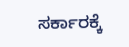ಸರ್ಕಾರಕ್ಕೆ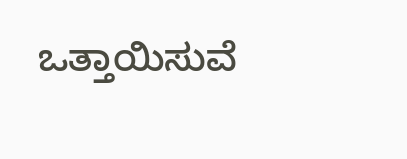ಒತ್ತಾಯಿಸುವೆ